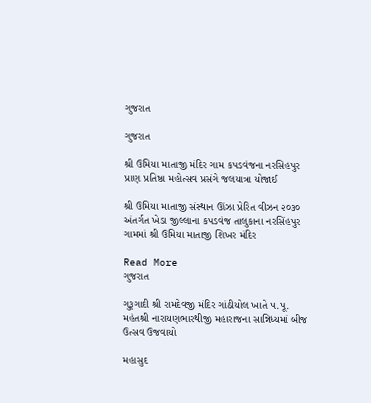ગુજરાત

ગુજરાત

શ્રી ઉમિયા માતાજી મંદિર ગામ કપડવંજના નરસિહપુર પ્રાણ પ્રતિષ્ઠા મહોત્સવ પ્રસંગે જલયાત્રા યોજાઈ

શ્રી ઉમિયા માતાજી સંસ્થાન ઊંઝા પ્રેરિત વીઝન ૨૦૩૦ અંતર્ગત ખેડા જીલ્લાના કપડવંજ તાલુકાના નરસિંહપુર ગામમાં શ્રી ઉમિયા માતાજી શિખર મંદિર

Read More
ગુજરાત

ગુરૂગાદી શ્રી રામદેવજી મંદિર ગાંઠીયોલ ખાતે ૫.પૂ. મહંતશ્રી નારાયણભારથીજી મહારાજના સાન્નિધ્યમાં બીજ ઉત્સવ ઉજવાયો

મહાસુદ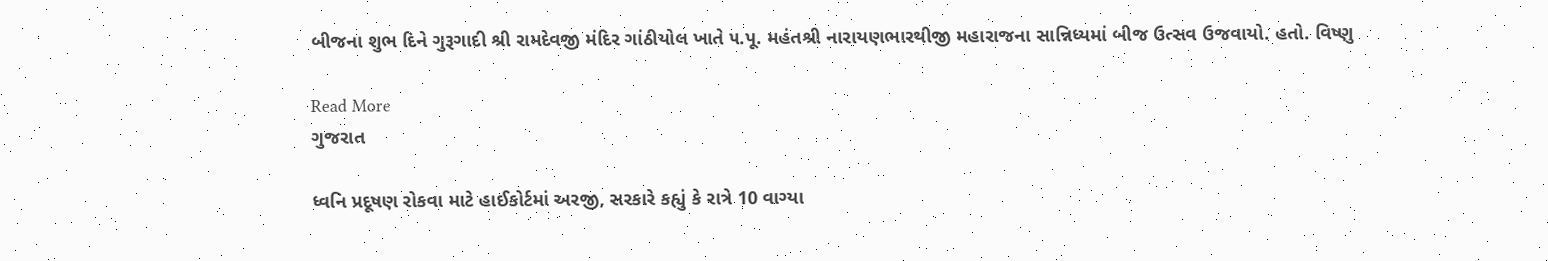બીજના શુભ દિને ગુરૂગાદી શ્રી રામદેવજી મંદિર ગાંઠીયોલ ખાતે ૫.પૂ. મહંતશ્રી નારાયણભારથીજી મહારાજના સાન્નિધ્યમાં બીજ ઉત્સવ ઉજવાયો. હતો. વિષ્ણુ

Read More
ગુજરાત

ધ્વનિ પ્રદૂષણ રોકવા માટે હાઈકોર્ટમાં અરજી, સરકારે કહ્યું કે રાત્રે 10 વાગ્યા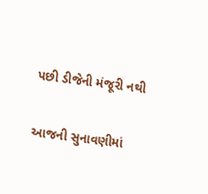પછી ડીજેની મંજૂરી નથી

આજની સુનાવણીમાં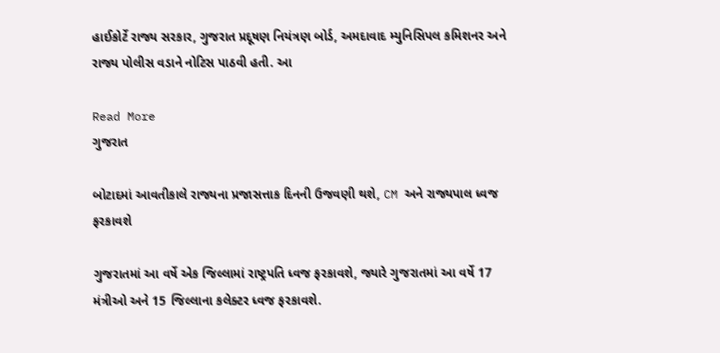હાઈકોર્ટે રાજ્ય સરકાર, ગુજરાત પ્રદૂષણ નિયંત્રણ બોર્ડ, અમદાવાદ મ્યુનિસિપલ કમિશનર અને રાજ્ય પોલીસ વડાને નોટિસ પાઠવી હતી. આ

Read More
ગુજરાત

બોટાદમાં આવતીકાલે રાજ્યના પ્રજાસત્તાક દિનની ઉજવણી થશે, CM અને રાજ્યપાલ ધ્વજ ફરકાવશે

ગુજરાતમાં આ વર્ષે એક જિલ્લામાં રાષ્ટ્રપતિ ધ્વજ ફરકાવશે, જ્યારે ગુજરાતમાં આ વર્ષે 17 મંત્રીઓ અને 15 જિલ્લાના કલેક્ટર ધ્વજ ફરકાવશે.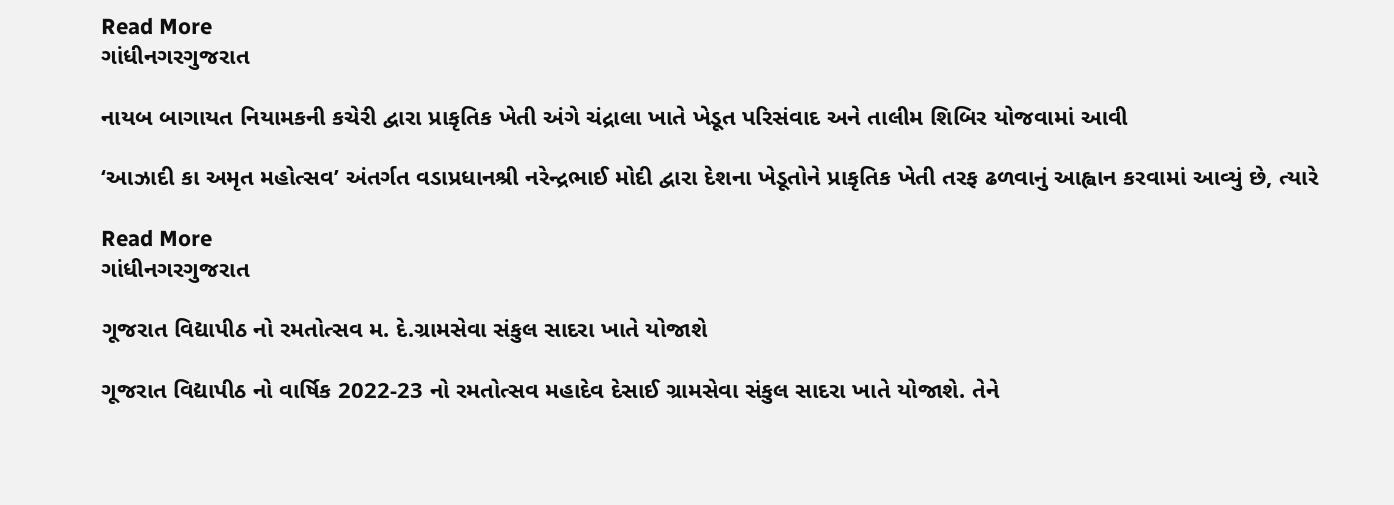Read More
ગાંધીનગરગુજરાત

નાયબ બાગાયત નિયામકની કચેરી દ્વારા પ્રાકૃતિક ખેતી અંગે ચંદ્રાલા ખાતે ખેડૂત પરિસંવાદ અને તાલીમ શિબિર યોજવામાં આવી

‘આઝાદી કા અમૃત મહોત્સવ’ અંતર્ગત વડાપ્રધાનશ્રી નરેન્દ્રભાઈ મોદી દ્વારા દેશના ખેડૂતોને પ્રાકૃતિક ખેતી તરફ ઢળવાનું આહ્વાન કરવામાં આવ્યું છે, ત્યારે

Read More
ગાંધીનગરગુજરાત

ગૂજરાત વિદ્યાપીઠ નો રમતોત્સવ મ. દે.ગ્રામસેવા સંકુલ સાદરા ખાતે યોજાશે

ગૂજરાત વિદ્યાપીઠ નો વાર્ષિક 2022-23 નો રમતોત્સવ મહાદેવ દેસાઈ ગ્રામસેવા સંકુલ સાદરા ખાતે યોજાશે. તેને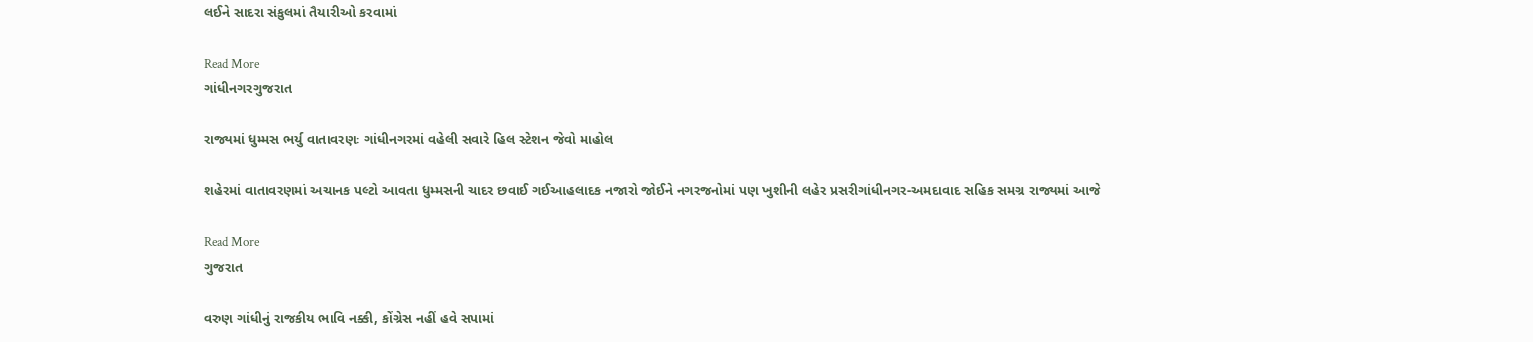લઈને સાદરા સંકુલમાં તૈયારીઓ કરવામાં

Read More
ગાંધીનગરગુજરાત

રાજ્યમાં ધુમ્મસ ભર્યુ વાતાવરણઃ ગાંધીનગરમાં વહેલી સવારે હિલ સ્ટેશન જેવો માહોલ

શહેરમાં વાતાવરણમાં અચાનક પલ્ટો આવતા ધુમ્મસની ચાદર છવાઈ ગઈઆહલાદક નજારો જોઈને નગરજનોમાં પણ ખુશીની લહેર પ્રસરીગાંધીનગર-અમદાવાદ સહિક સમગ્ર રાજ્યમાં આજે

Read More
ગુજરાત

વરુણ ગાંધીનું રાજકીય ભાવિ નક્કી, કોંગ્રેસ નહીં હવે સપામાં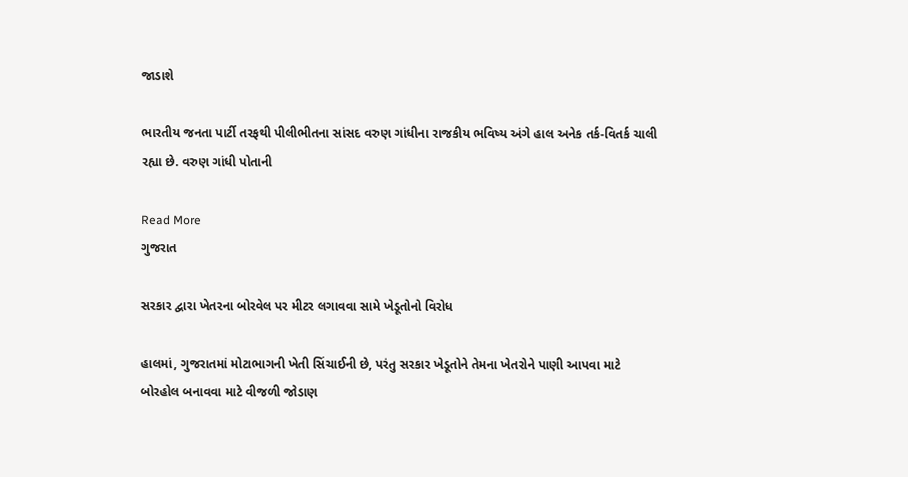જાડાશે

ભારતીય જનતા પાર્ટી તરફથી પીલીભીતના સાંસદ વરુણ ગાંધીના રાજકીય ભવિષ્ય અંગે હાલ અનેક તર્ક-વિતર્ક ચાલી રહ્યા છે. વરુણ ગાંધી પોતાની

Read More
ગુજરાત

સરકાર દ્વારા ખેતરના બોરવેલ પર મીટર લગાવવા સામે ખેડૂતોનો વિરોધ

હાલમાં, ગુજરાતમાં મોટાભાગની ખેતી સિંચાઈની છે, પરંતુ સરકાર ખેડૂતોને તેમના ખેતરોને પાણી આપવા માટે બોરહોલ બનાવવા માટે વીજળી જોડાણ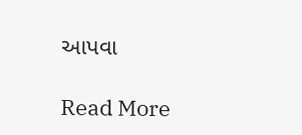આપવા

Read More